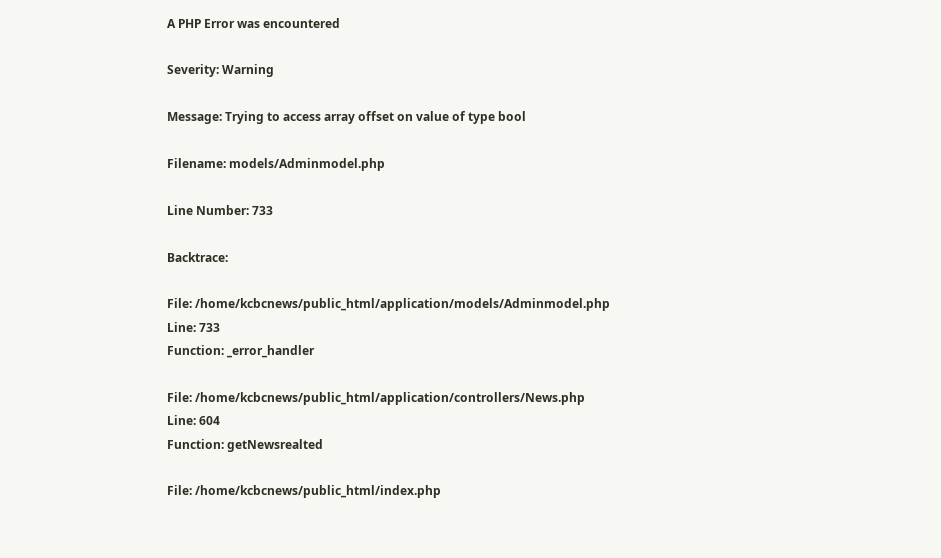A PHP Error was encountered

Severity: Warning

Message: Trying to access array offset on value of type bool

Filename: models/Adminmodel.php

Line Number: 733

Backtrace:

File: /home/kcbcnews/public_html/application/models/Adminmodel.php
Line: 733
Function: _error_handler

File: /home/kcbcnews/public_html/application/controllers/News.php
Line: 604
Function: getNewsrealted

File: /home/kcbcnews/public_html/index.php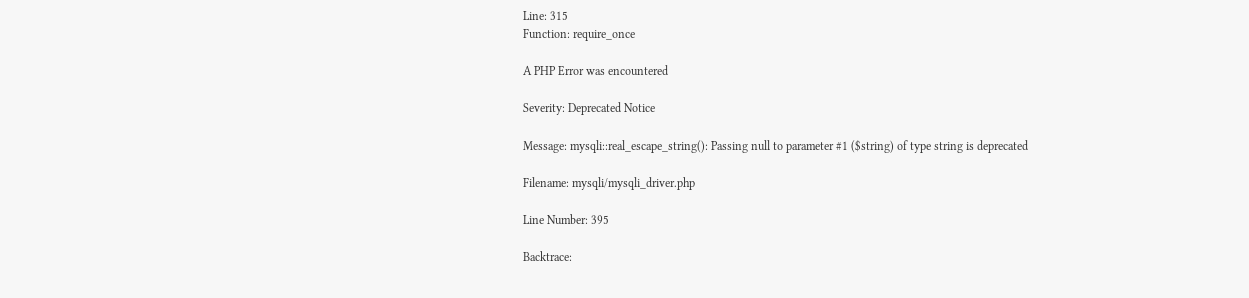Line: 315
Function: require_once

A PHP Error was encountered

Severity: Deprecated Notice

Message: mysqli::real_escape_string(): Passing null to parameter #1 ($string) of type string is deprecated

Filename: mysqli/mysqli_driver.php

Line Number: 395

Backtrace: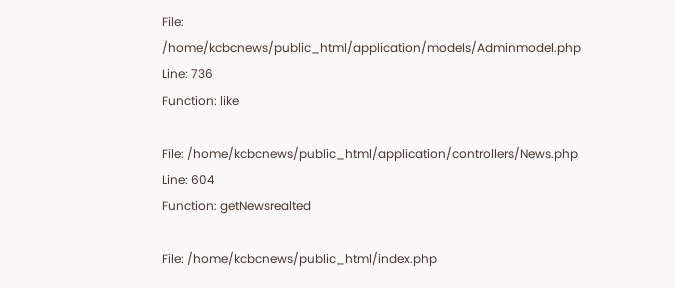File: /home/kcbcnews/public_html/application/models/Adminmodel.php
Line: 736
Function: like

File: /home/kcbcnews/public_html/application/controllers/News.php
Line: 604
Function: getNewsrealted

File: /home/kcbcnews/public_html/index.php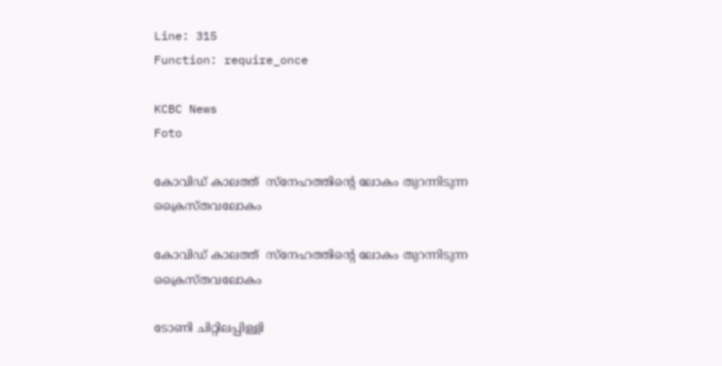Line: 315
Function: require_once

KCBC News
Foto

കോവിഡ് കാലത്ത്‌  സ്നേഹത്തിന്റെ ലോകം തുറന്നിടുന്ന ക്രൈസ്തവലോകം

കോവിഡ് കാലത്ത്‌  സ്നേഹത്തിന്റെ ലോകം തുറന്നിടുന്ന ക്രൈസ്തവലോകം

ടോണി ചിറ്റിലപ്പിള്ളി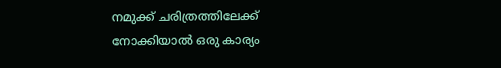നമുക്ക് ചരിത്രത്തിലേക്ക് നോക്കിയാൽ ഒരു കാര്യം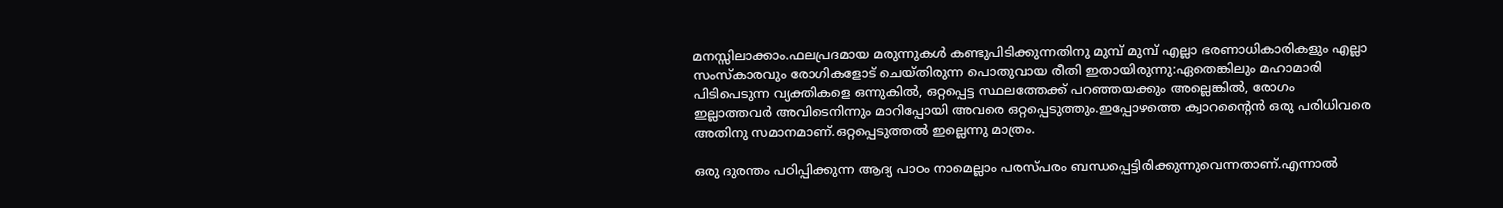മനസ്സിലാക്കാം.ഫലപ്രദമായ മരുന്നുകൾ കണ്ടുപിടിക്കുന്നതിനു മുമ്പ് മുമ്പ് എല്ലാ ഭരണാധികാരികളും എല്ലാ സംസ്കാരവും രോഗികളോട് ചെയ്തിരുന്ന പൊതുവായ രീതി ഇതായിരുന്നു:ഏതെങ്കിലും മഹാമാരി പിടിപെടുന്ന വ്യക്തികളെ ഒന്നുകിൽ, ഒറ്റപ്പെട്ട സ്ഥലത്തേക്ക് പറഞ്ഞയക്കും അല്ലെങ്കിൽ, രോഗം ഇല്ലാത്തവർ അവിടെനിന്നും മാറിപ്പോയി അവരെ ഒറ്റപ്പെടുത്തും.ഇപ്പോഴത്തെ ക്വാറന്റൈന്‍ ഒരു പരിധിവരെ അതിനു സമാനമാണ്.ഒറ്റപ്പെടുത്തൽ ഇല്ലെന്നു മാത്രം.

ഒരു ദുരന്തം പഠിപ്പിക്കുന്ന ആദ്യ പാഠം നാമെല്ലാം പരസ്പരം ബന്ധപ്പെട്ടിരിക്കുന്നുവെന്നതാണ്.എന്നാൽ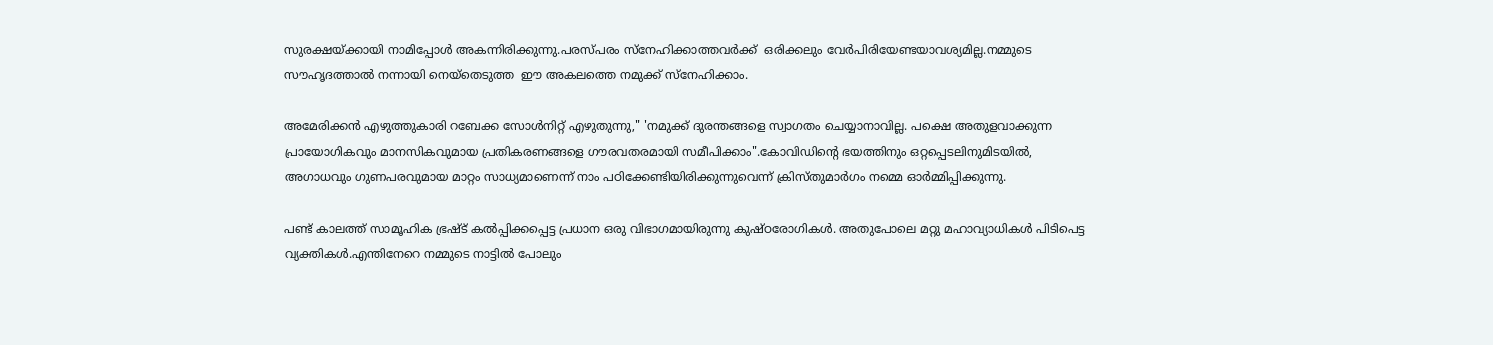സുരക്ഷയ്ക്കായി നാമിപ്പോൾ അകന്നിരിക്കുന്നു.പരസ്പരം സ്നേഹിക്കാത്തവർക്ക്  ഒരിക്കലും വേർപിരിയേണ്ടയാവശ്യമില്ല.നമ്മുടെ സൗഹൃദത്താൽ നന്നായി നെയ്തെടുത്ത  ഈ അകലത്തെ നമുക്ക് സ്നേഹിക്കാം.

അമേരിക്കൻ എഴുത്തുകാരി റബേക്ക സോള്‍നിറ്റ് എഴുതുന്നു," 'നമുക്ക് ദുരന്തങ്ങളെ സ്വാഗതം ചെയ്യാനാവില്ല. പക്ഷെ അതുളവാക്കുന്ന പ്രായോഗികവും മാനസികവുമായ പ്രതികരണങ്ങളെ ഗൗരവതരമായി സമീപിക്കാം".കോവിഡിന്റെ ഭയത്തിനും ഒറ്റപ്പെടലിനുമിടയിൽ, അഗാധവും ഗുണപരവുമായ മാറ്റം സാധ്യമാണെന്ന് നാം പഠിക്കേണ്ടിയിരിക്കുന്നുവെന്ന് ക്രിസ്തുമാർഗം നമ്മെ ഓർമ്മിപ്പിക്കുന്നു.

പണ്ട് കാലത്ത്‌ സാമൂഹിക ഭ്രഷ്ട് കൽപ്പിക്കപ്പെട്ട പ്രധാന ഒരു വിഭാഗമായിരുന്നു കുഷ്ഠരോഗികൾ. അതുപോലെ മറ്റു മഹാവ്യാധികൾ പിടിപെട്ട വ്യക്തികൾ.എന്തിനേറെ നമ്മുടെ നാട്ടിൽ പോലും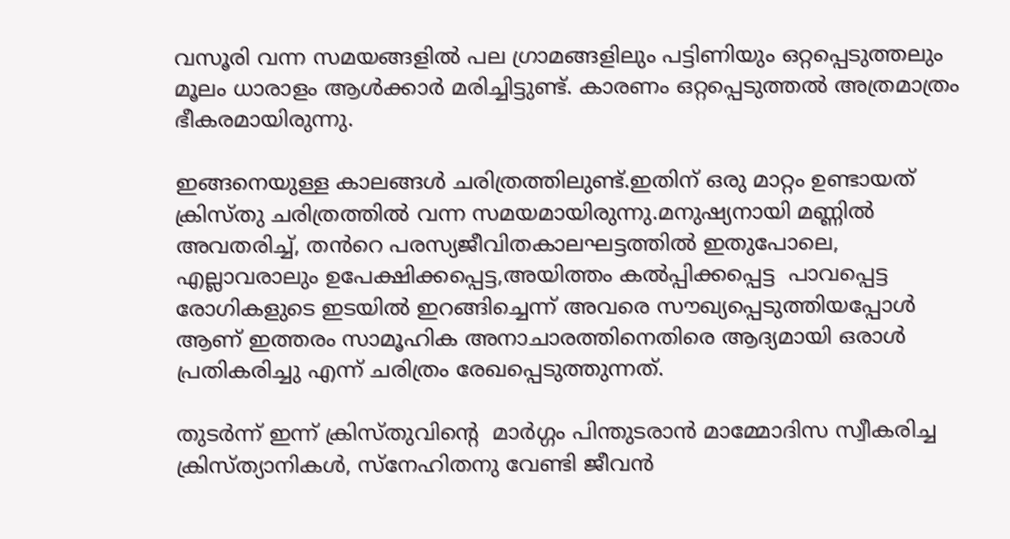വസൂരി വന്ന സമയങ്ങളിൽ പല ഗ്രാമങ്ങളിലും പട്ടിണിയും ഒറ്റപ്പെടുത്തലും മൂലം ധാരാളം ആൾക്കാർ മരിച്ചിട്ടുണ്ട്. കാരണം ഒറ്റപ്പെടുത്തൽ അത്രമാത്രം ഭീകരമായിരുന്നു.

ഇങ്ങനെയുള്ള കാലങ്ങൾ ചരിത്രത്തിലുണ്ട്.ഇതിന് ഒരു മാറ്റം ഉണ്ടായത് ക്രിസ്തു ചരിത്രത്തിൽ വന്ന സമയമായിരുന്നു.മനുഷ്യനായി മണ്ണിൽ അവതരിച്ച്, തൻറെ പരസ്യജീവിതകാലഘട്ടത്തിൽ ഇതുപോലെ, എല്ലാവരാലും ഉപേക്ഷിക്കപ്പെട്ട,അയിത്തം കൽപ്പിക്കപ്പെട്ട  പാവപ്പെട്ട രോഗികളുടെ ഇടയിൽ ഇറങ്ങിച്ചെന്ന് അവരെ സൗഖ്യപ്പെടുത്തിയപ്പോൾ ആണ് ഇത്തരം സാമൂഹിക അനാചാരത്തിനെതിരെ ആദ്യമായി ഒരാൾ പ്രതികരിച്ചു എന്ന് ചരിത്രം രേഖപ്പെടുത്തുന്നത്.

തുടർന്ന് ഇന്ന് ക്രിസ്തുവിന്റെ  മാർഗ്ഗം പിന്തുടരാൻ മാമ്മോദിസ സ്വീകരിച്ച ക്രിസ്ത്യാനികൾ, സ്നേഹിതനു വേണ്ടി ജീവൻ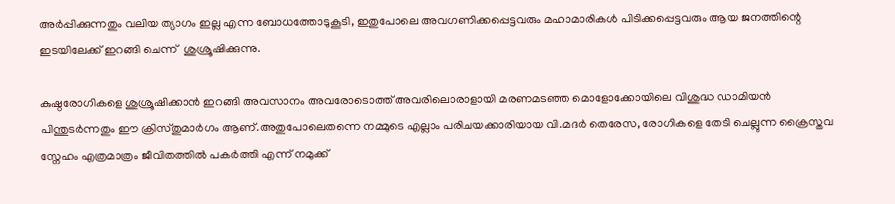അർപ്പിക്കുന്നതും വലിയ ത്യാഗം ഇല്ല എന്ന ബോധത്തോടുകൂടി, ഇതുപോലെ അവഗണിക്കപ്പെട്ടവരും മഹാമാരികൾ പിടിക്കപ്പെട്ടവരും ആയ ജനത്തിന്റെ ഇടയിലേക്ക് ഇറങ്ങി ചെന്ന്  ശുശ്രൂഷിക്കുന്നു.

കുഷ്ഠരോഗികളെ ശുശ്രൂഷിക്കാൻ ഇറങ്ങി അവസാനം അവരോടൊത്ത് അവരിലൊരാളായി മരണമടഞ്ഞ മൊളോക്കോയിലെ വിശുദ്ധ ഡാമിയൻ പിന്തുടർന്നതും ഈ ക്രിസ്തുമാർഗം ആണ്.അതുപോലെതന്നെ നമ്മുടെ എല്ലാം പരിചയക്കാരിയായ വി.മദർ തെരേസ, രോഗികളെ തേടി ചെല്ലുന്ന ക്രൈസ്തവ സ്നേഹം എത്രമാത്രം ജീവിതത്തിൽ പകർത്തി എന്ന് നമുക്ക്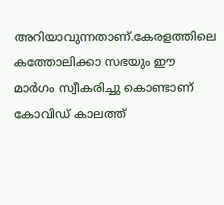അറിയാവുന്നതാണ്.കേരളത്തിലെ കത്തോലിക്കാ സഭയും ഈ മാർഗം സ്വീകരിച്ചു കൊണ്ടാണ് കോവിഡ് കാലത്ത്‌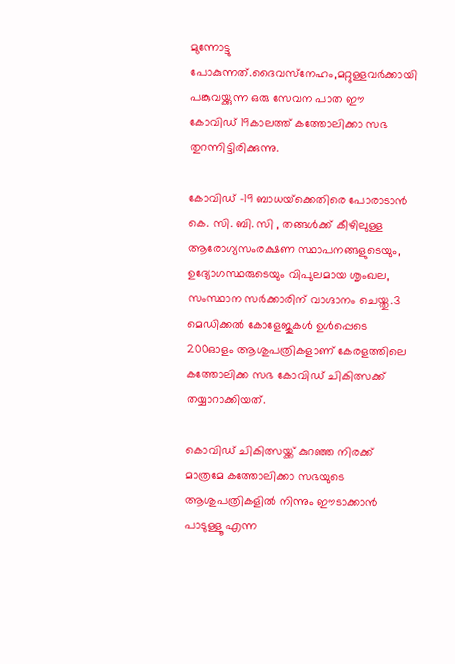മുന്നോട്ടു പോകുന്നത്.ദൈവസ്‌നേഹം,മറ്റുള്ളവര്‍ക്കായി പങ്കുവയ്ക്കുന്ന ഒരു സേവന പാത ഈ  കോവിഡ് 19കാലത്ത്‌ കത്തോലിക്കാ സഭ തുറന്നിട്ടിരിക്കുന്നു.

കോവിഡ് -19 ബാധയ്‌ക്കെതിരെ പോരാടാൻ കെ. സി. ബി. സി , തങ്ങൾക്ക് കീഴിലുള്ള ആരോഗ്യസംരക്ഷണ സ്ഥാപനങ്ങളുടെയും, ഉദ്യോഗസ്ഥരുടെയും വിപുലമായ ശൃംഖല, സംസ്ഥാന സർക്കാരിന് വാഗ്ദാനം ചെയ്തു.3 മെഡിക്കൽ കോളേജുകൾ ഉൾപ്പെടെ 200ഓളം ആശുപത്രികളാണ് കേരളത്തിലെ കത്തോലിക്ക സഭ കോവിഡ് ചികിത്സക്ക് തയ്യാറാക്കിയത്.

കൊവിഡ് ചികിത്സയ്ക്ക് കുറഞ്ഞ നിരക്ക് മാത്രമേ കത്തോലിക്കാ സഭയുടെ ആശുപത്രികളിൽ നിന്നും ഈടാക്കാൻ പാടുള്ളൂ എന്ന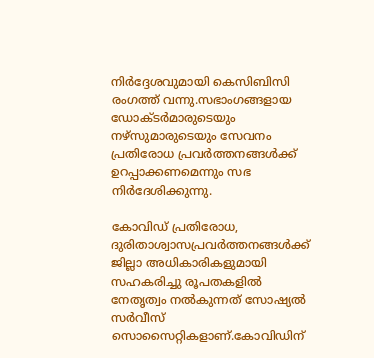നിർദ്ദേശവുമായി കെസിബിസി രംഗത്ത്‌ വന്നു.സഭാംഗങ്ങളായ ഡോക്ടർമാരുടെയും നഴ്സുമാരുടെയും സേവനം പ്രതിരോധ പ്രവർത്തനങ്ങൾക്ക് ഉറപ്പാക്കണമെന്നും സഭ നിർദേശിക്കുന്നു.

കോവിഡ് പ്രതിരോധ, ദുരിതാശ്വാസപ്രവര്‍ത്തനങ്ങള്‍ക്ക് ജില്ലാ അധികാരികളുമായി സഹകരിച്ചു രൂപതകളില്‍ നേതൃത്വം നല്‍കുന്നത് സോഷ്യല്‍ സര്‍വീസ് സൊസൈറ്റികളാണ്.കോവിഡിന്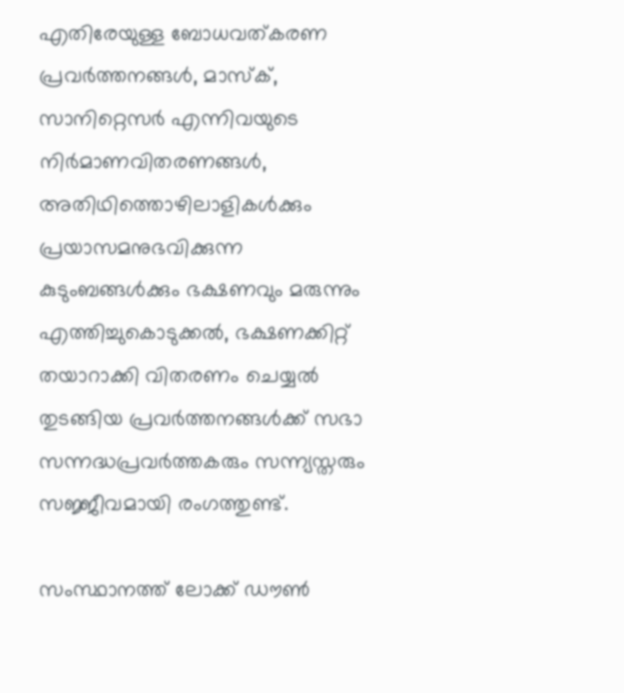എതിരേയുള്ള ബോധവത്കരണ പ്രവര്‍ത്തനങ്ങള്‍, മാസ്ക്, സാനിറ്റെസര്‍ എന്നിവയുടെ നിര്‍മാണവിതരണങ്ങള്‍, അതിഥിത്തൊഴിലാളികള്‍ക്കും പ്രയാസമനുഭവിക്കുന്ന കുടുംബങ്ങള്‍ക്കും ഭക്ഷണവും മരുന്നും എത്തിച്ചുകൊടുക്കല്‍, ഭക്ഷണക്കിറ്റ് തയാറാക്കി വിതരണം ചെയ്യല്‍ തുടങ്ങിയ പ്രവര്‍ത്തനങ്ങള്‍ക്ക് സഭാ സന്നദ്ധപ്രവര്‍ത്തകരും സന്ന്യസ്തരും സജ്ജീവമായി രംഗത്തുണ്ട്.

സംസ്ഥാനത്ത് ലോക്ക് ഡൗണ്‍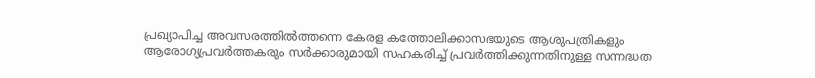പ്രഖ്യാപിച്ച അവസരത്തില്‍ത്തന്നെ കേരള കത്തോലിക്കാസഭയുടെ ആശുപത്രികളും ആരോഗ്യപ്രവര്‍ത്തകരും സര്‍ക്കാരുമായി സഹകരിച്ച് പ്രവര്‍ത്തിക്കുന്നതിനുള്ള സന്നദ്ധത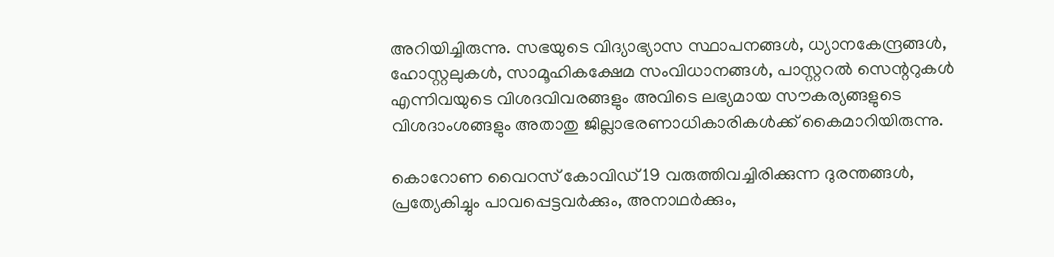അറിയിച്ചിരുന്നു. സഭയുടെ വിദ്യാഭ്യാസ സ്ഥാപനങ്ങള്‍, ധ്യാനകേന്ദ്രങ്ങള്‍, ഹോസ്റ്റലുകള്‍, സാമൂഹികക്ഷേമ സംവിധാനങ്ങള്‍, പാസ്റ്ററല്‍ സെന്ററുകള്‍ എന്നിവയുടെ വിശദവിവരങ്ങളും അവിടെ ലഭ്യമായ സൗകര്യങ്ങളുടെ വിശദാംശങ്ങളും അതാതു ജില്ലാഭരണാധികാരികള്‍ക്ക് കൈമാറിയിരുന്നു.

കൊറോണ വൈറസ് കോവിഡ് 19 വരുത്തിവച്ചിരിക്കുന്ന ദുരന്തങ്ങൾ, പ്രത്യേകിച്ചും പാവപ്പെട്ടവര്‍ക്കും, അനാഥര്‍ക്കും,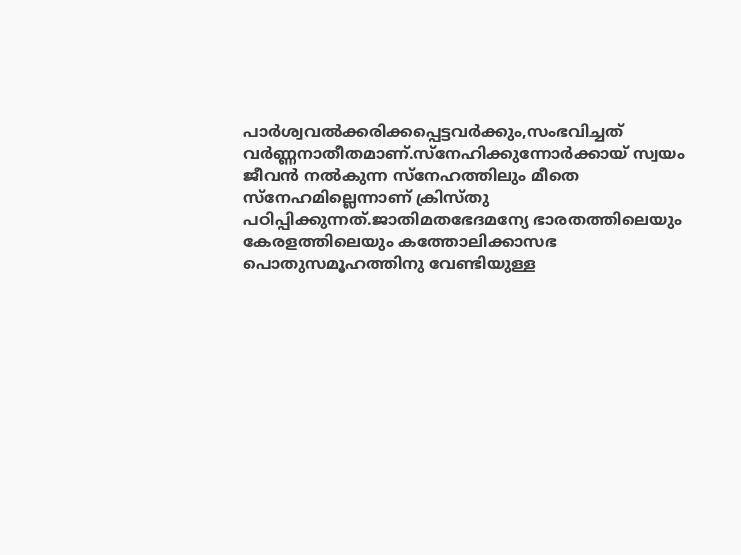പാർശ്വവല്‍ക്കരിക്കപ്പെട്ടവര്‍ക്കും,സംഭവിച്ചത്  വര്‍ണ്ണനാതീതമാണ്.സ്‌നേഹിക്കുന്നോര്‍ക്കായ് സ്വയം ജീവന്‍ നല്‍കുന്ന സ്‌നേഹത്തിലും മീതെ സ്‌നേഹമില്ലെന്നാണ് ക്രിസ്തു പഠിപ്പിക്കുന്നത്.ജാതിമതഭേദമന്യേ ഭാരതത്തിലെയും കേരളത്തിലെയും കത്തോലിക്കാസഭ പൊതുസമൂഹത്തിനു വേണ്ടിയുള്ള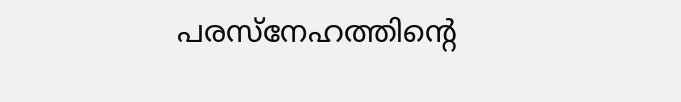പരസ്നേഹത്തിന്റെ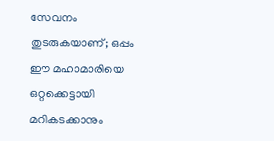സേവനം തുടരുകയാണ്; ഒപ്പം ഈ മഹാമാരിയെ ഒറ്റക്കെട്ടായി മറികടക്കാനും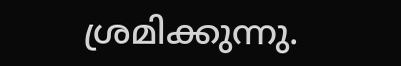ശ്രമിക്കുന്നു.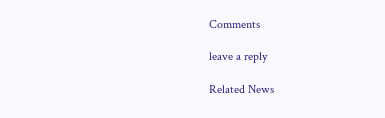Comments

leave a reply

Related News